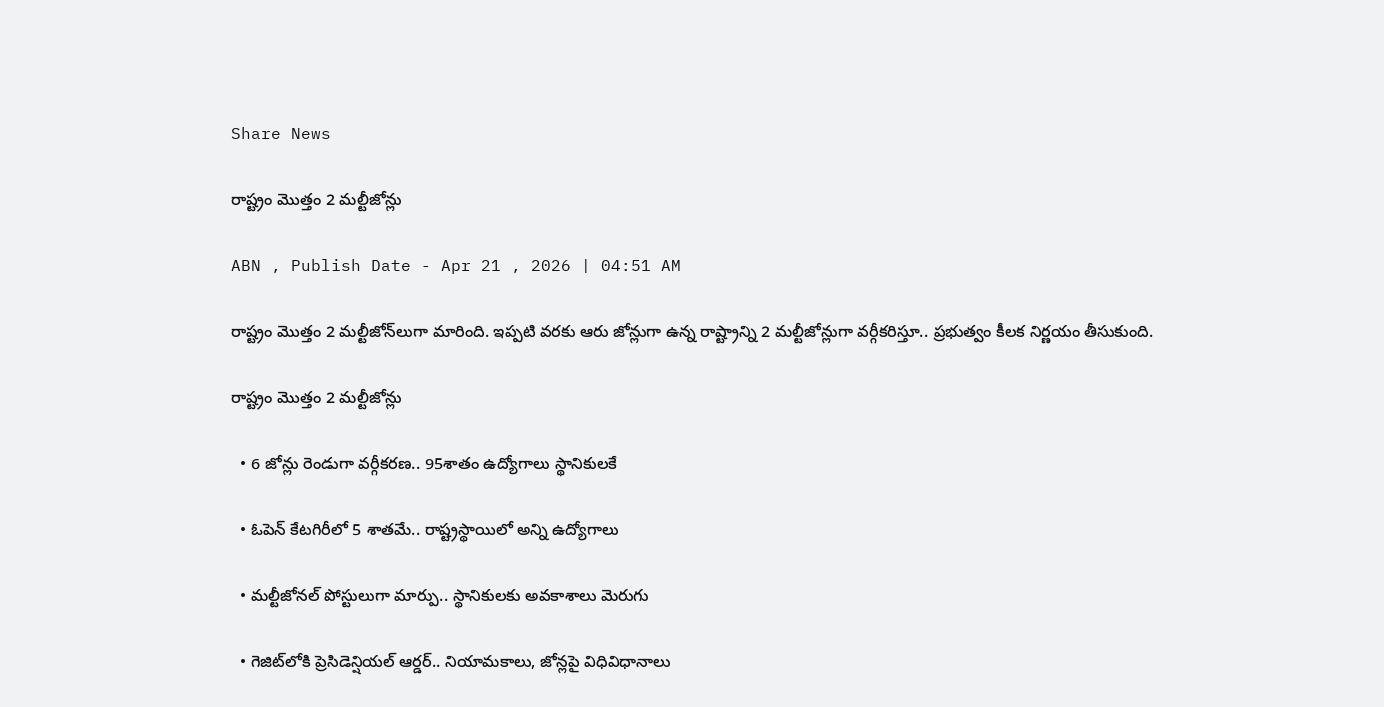Share News

రాష్ట్రం మొత్తం 2 మల్టీజోన్లు

ABN , Publish Date - Apr 21 , 2026 | 04:51 AM

రాష్ట్రం మొత్తం 2 మల్టీజోన్‌లుగా మారింది. ఇప్పటి వరకు ఆరు జోన్లుగా ఉన్న రాష్ట్రాన్ని 2 మల్టీజోన్లుగా వర్గీకరిస్తూ.. ప్రభుత్వం కీలక నిర్ణయం తీసుకుంది.

రాష్ట్రం మొత్తం 2 మల్టీజోన్లు

  • 6 జోన్లు రెండుగా వర్గీకరణ.. 95శాతం ఉద్యోగాలు స్థానికులకే

  • ఓపెన్‌ కేటగిరీలో 5 శాతమే.. రాష్ట్రస్థాయిలో అన్ని ఉద్యోగాలు

  • మల్టీజోనల్‌ పోస్టులుగా మార్పు.. స్థానికులకు అవకాశాలు మెరుగు

  • గెజిట్‌లోకి ప్రెసిడెన్షియల్‌ ఆర్డర్‌.. నియామకాలు, జోన్లపై విధివిధానాలు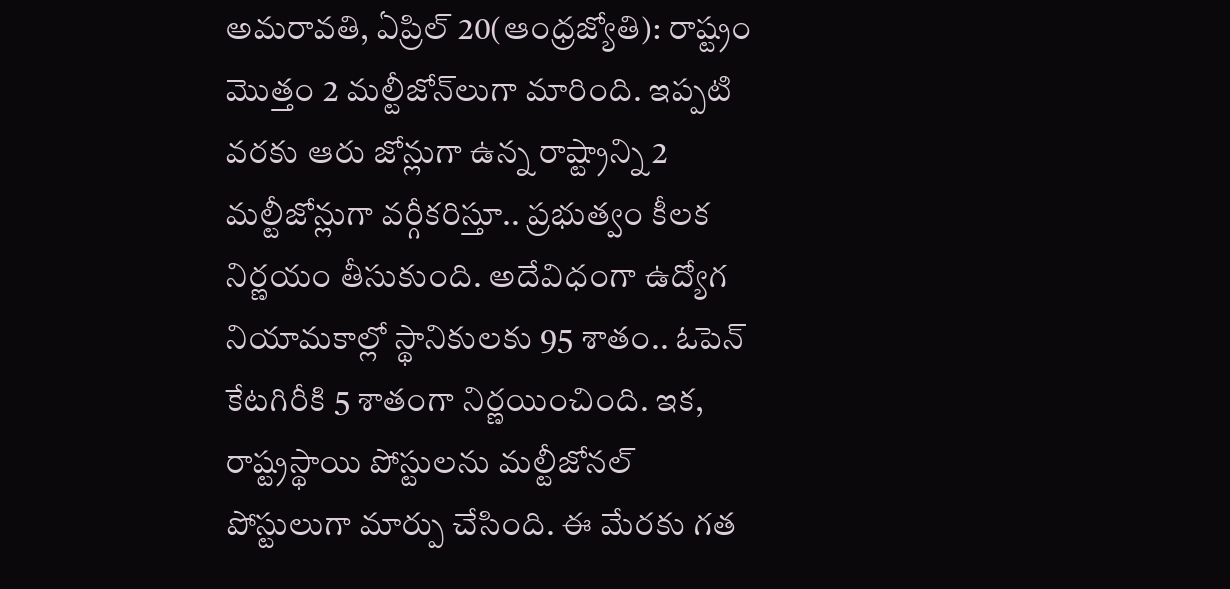అమరావతి, ఏప్రిల్‌ 20(ఆంధ్రజ్యోతి): రాష్ట్రం మొత్తం 2 మల్టీజోన్‌లుగా మారింది. ఇప్పటి వరకు ఆరు జోన్లుగా ఉన్న రాష్ట్రాన్ని 2 మల్టీజోన్లుగా వర్గీకరిస్తూ.. ప్రభుత్వం కీలక నిర్ణయం తీసుకుంది. అదేవిధంగా ఉద్యోగ నియామకాల్లో స్థానికులకు 95 శాతం.. ఓపెన్‌ కేటగిరీకి 5 శాతంగా నిర్ణయించింది. ఇక, రాష్ట్రస్థాయి పోస్టులను మల్టీజోనల్‌ పోస్టులుగా మార్పు చేసింది. ఈ మేరకు గత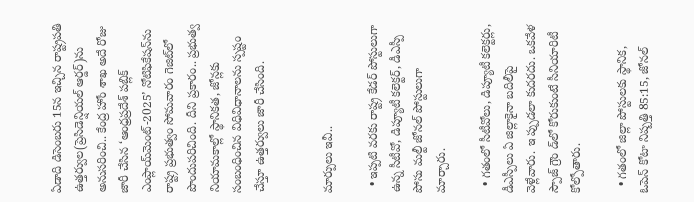ఏడాది డిసెంబరు 15న ఇచ్చిన రాష్ట్రపతి ఉత్తర్వుల(ప్రెసిడెన్షియల్‌ ఆర్డర్‌)ను అనుసరించి.. కేంద్ర హోం శాఖ అదే రోజు జారీ చేసిన ‘ఆంధ్రప్రదేశ్‌ పబ్లిక్‌ ఎంప్లాయ్‌మెంట్‌-2025’ నోటిఫికేషన్‌ను రాష్ట్ర ప్రభుత్వం సోమవారం గెజిట్‌లో పొందుపరిచింది. దీని ప్రకారం.. ప్రభుత్వ నియామకాల్లో స్థానికత, జోన్లకు సంబంధించిన విధివిధానాలను స్పష్టం చేస్తూ ఉత్తర్వులు జారీ చేసింది.


మార్పులు ఇవీ..

  • ఇప్పటి వరకు రాష్ట్ర కేడర్‌ పోస్టులుగా ఉన్న సీటీవో, డిప్యూటీ కలెక్టర్‌, డీఎస్పీ పోసు మల్టీ జోనల్‌ పోస్టులుగా మార్చారు.

  • గతంలో సీటీవోలు, డిప్యూటీ కలెక్టర్లు, డీఎస్పీలు ఏ జిల్లాకైనా బదిలీపై వెళ్లేవారు. ఇ ప్పుడలా కుదరదు. ఒకవేళ స్పౌజ్‌ గ్రౌం డ్‌లో కోరుకుంటే సీనియారిటీ కోల్పోతారు.

  • గతంలో జిల్లా పోస్టులకు స్థానిక, ఓపెన్‌ కోటా నిష్పత్తి 85:15, జోనల్‌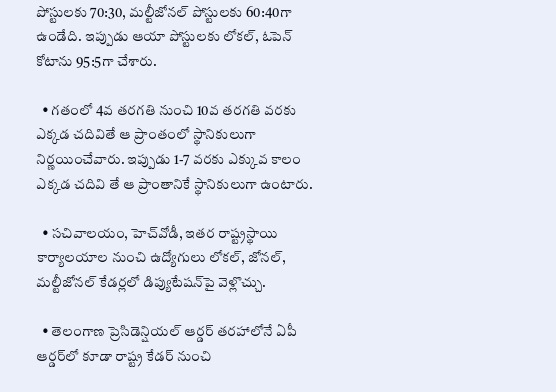పోస్టులకు 70:30, మల్టీజోనల్‌ పోస్టులకు 60:40గా ఉండేది. ఇప్పుడు ఆయా పోస్టులకు లోకల్‌, ఓపెన్‌ కోటాను 95:5గా చేశారు.

  • గతంలో 4వ తరగతి నుంచి 10వ తరగతి వరకు ఎక్కడ చదివితే ఆ ప్రాంతంలో స్థానికులుగా నిర్ణయించేవారు. ఇప్పుడు 1-7 వరకు ఎక్కువ కాలం ఎక్కడ చదివి తే ఆ ప్రాంతానికే స్థానికులుగా ఉంటారు.

  • సచివాలయం, హెచ్‌వోడీ, ఇతర రాష్ట్రస్థాయి కార్యాలయాల నుంచి ఉద్యోగులు లోకల్‌, జోనల్‌, మల్టీజోనల్‌ కేడర్లలో డిప్యుటేషన్‌పై వెళ్లొచ్చు.

  • తెలంగాణ ప్రెసిడెన్షియల్‌ ఆర్డర్‌ తరహాలోనే ఏపీ ఆర్డర్‌లో కూడా రాష్ట్ర కేడర్‌ నుంచి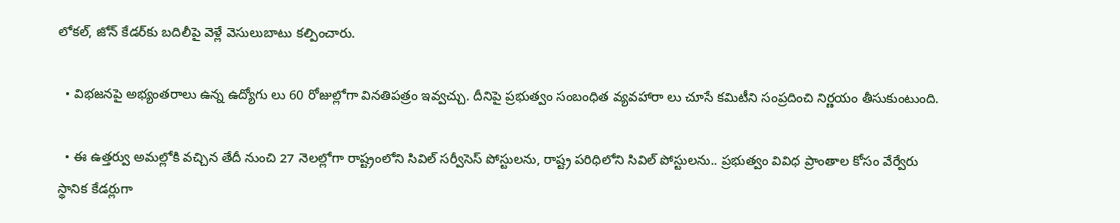లోకల్‌, జోన్‌ కేడర్‌కు బదిలీపై వెళ్లే వెసులుబాటు కల్పించారు.

  • విభజనపై అభ్యంతరాలు ఉన్న ఉద్యోగు లు 60 రోజుల్లోగా వినతిపత్రం ఇవ్వచ్చు. దీనిపై ప్రభుత్వం సంబంధిత వ్యవహారా లు చూసే కమిటీని సంప్రదించి నిర్ణయం తీసుకుంటుంది.

  • ఈ ఉత్తర్వు అమల్లోకి వచ్చిన తేదీ నుంచి 27 నెలల్లోగా రాష్ట్రంలోని సివిల్‌ సర్వీసెస్‌ పోస్టులను, రాష్ట్ర పరిధిలోని సివిల్‌ పోస్టులను.. ప్రభుత్వం వివిధ ప్రాంతాల కోసం వేర్వేరు స్థానిక కేడర్లుగా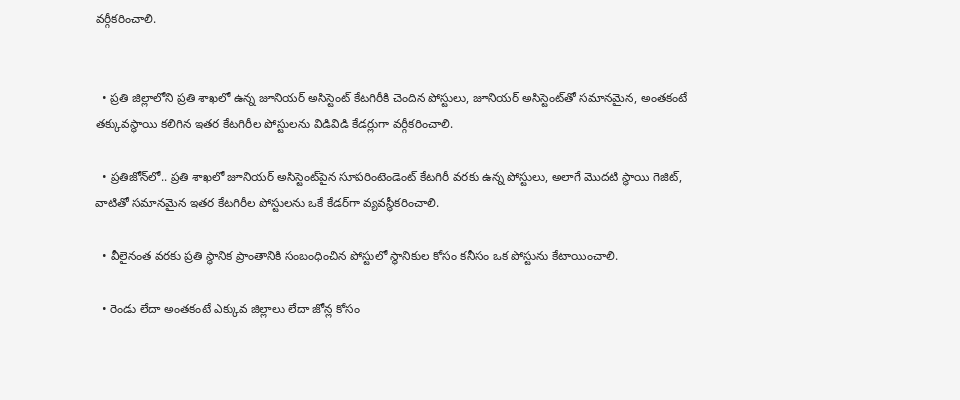వర్గీకరించాలి.


  • ప్రతి జిల్లాలోని ప్రతి శాఖలో ఉన్న జూనియర్‌ అసిస్టెంట్‌ కేటగిరీకి చెందిన పోస్టులు, జూనియర్‌ అసిస్టెంట్‌తో సమానమైన, అంతకంటే తక్కువస్థాయి కలిగిన ఇతర కేటగిరీల పోస్టులను విడివిడి కేడర్లుగా వర్గీకరించాలి.

  • ప్రతిజోన్‌లో.. ప్రతి శాఖలో జూనియర్‌ అసిస్టెంట్‌పైన సూపరింటెండెంట్‌ కేటగిరీ వరకు ఉన్న పోస్టులు, అలాగే మొదటి స్థాయి గెజిట్‌, వాటితో సమానమైన ఇతర కేటగిరీల పోస్టులను ఒకే కేడర్‌గా వ్యవస్థీకరించాలి.

  • వీలైనంత వరకు ప్రతి స్థానిక ప్రాంతానికి సంబంధించిన పోస్టులో స్థానికుల కోసం కనీసం ఒక పోస్టును కేటాయించాలి.

  • రెండు లేదా అంతకంటే ఎక్కువ జిల్లాలు లేదా జోన్ల కోసం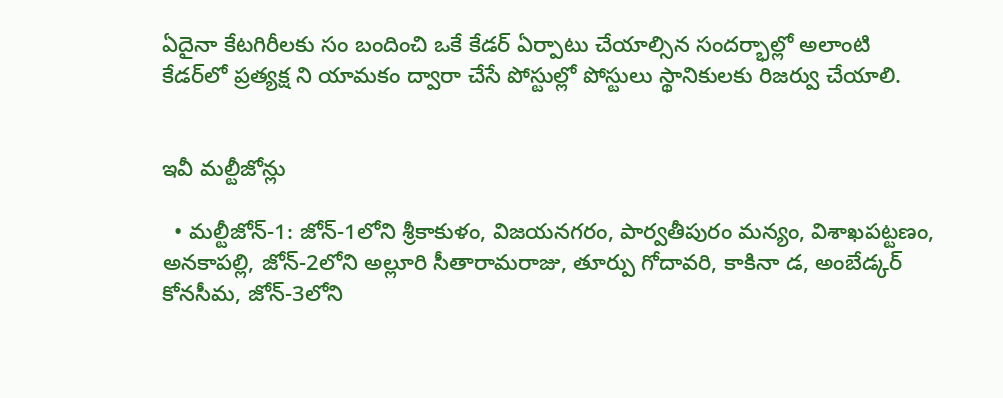ఏదైనా కేటగిరీలకు సం బందించి ఒకే కేడర్‌ ఏర్పాటు చేయాల్సిన సందర్భాల్లో అలాంటి కేడర్‌లో ప్రత్యక్ష ని యామకం ద్వారా చేసే పోస్టుల్లో పోస్టులు స్థానికులకు రిజర్వు చేయాలి.


ఇవీ మల్టీజోన్లు

  • మల్టీజోన్‌-1: జోన్‌-1లోని శ్రీకాకుళం, విజయనగరం, పార్వతీపురం మన్యం, విశాఖపట్టణం, అనకాపల్లి, జోన్‌-2లోని అల్లూరి సీతారామరాజు, తూర్పు గోదావరి, కాకినా డ, అంబేడ్కర్‌ కోనసీమ, జోన్‌-3లోని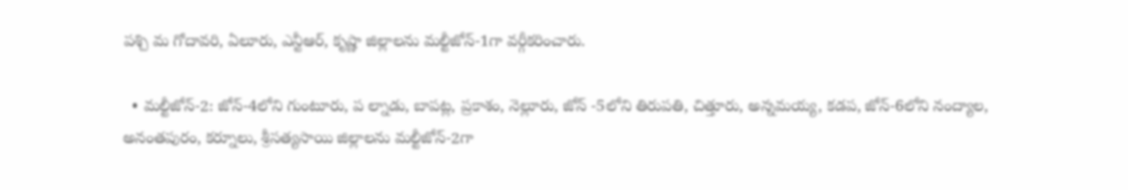పశ్చి మ గోదావరి, ఏలూరు, ఎన్టీఆర్‌, కృష్ణా జిల్లాలను మల్టీజోన్‌-1గా వర్గీకరించారు.

  • మల్టీజోన్‌-2: జోన్‌-4లోని గుంటూరు, ప ల్నాడు, బాపట్ల, ప్రకాశం, నెల్లూరు, జోన్‌ -5లోని తిరుపతి, చిత్తూరు, అన్నమయ్య, కడప, జోన్‌-6లోని నంద్యాల, అనంతపురం, కర్నూలు, శ్రీసత్యసాయి జిల్లాలను మల్టీజోన్‌-2గా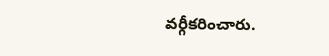వర్గీకరించారు.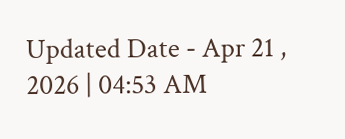Updated Date - Apr 21 , 2026 | 04:53 AM